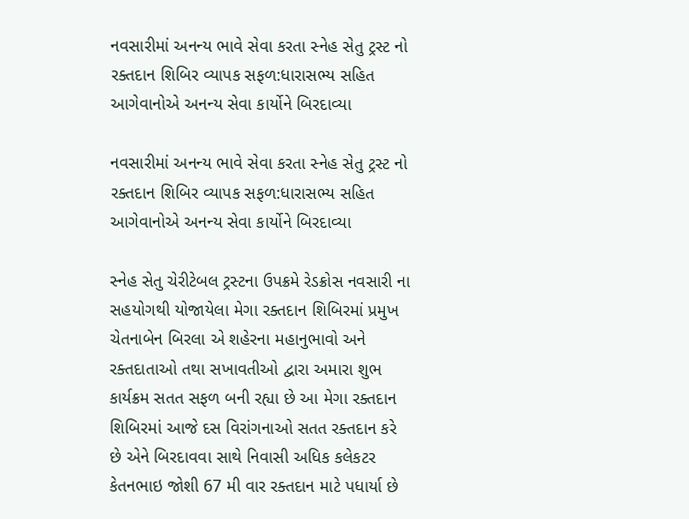નવસારીમાં અનન્ય ભાવે સેવા કરતા સ્નેહ સેતુ ટ્રસ્ટ નો રક્તદાન શિબિર વ્યાપક સફળ:ધારાસભ્ય સહિત આગેવાનોએ અનન્ય સેવા કાર્યોને બિરદાવ્યા

નવસારીમાં અનન્ય ભાવે સેવા કરતા સ્નેહ સેતુ ટ્રસ્ટ નો રક્તદાન શિબિર વ્યાપક સફળ:ધારાસભ્ય સહિત આગેવાનોએ અનન્ય સેવા કાર્યોને બિરદાવ્યા

સ્નેહ સેતુ ચેરીટેબલ ટ્રસ્ટના ઉપક્રમે રેડક્રોસ નવસારી ના સહયોગથી યોજાયેલા મેગા રક્તદાન શિબિરમાં પ્રમુખ ચેતનાબેન બિરલા એ શહેરના મહાનુભાવો અને રક્તદાતાઓ તથા સખાવતીઓ દ્વારા અમારા શુભ કાર્યક્રમ સતત સફળ બની રહ્યા છે આ મેગા રક્તદાન શિબિરમાં આજે દસ વિરાંગનાઓ સતત રક્તદાન કરે છે એને બિરદાવવા સાથે નિવાસી અધિક કલેકટર કેતનભાઇ જોશી 67 મી વાર રક્તદાન માટે પધાર્યા છે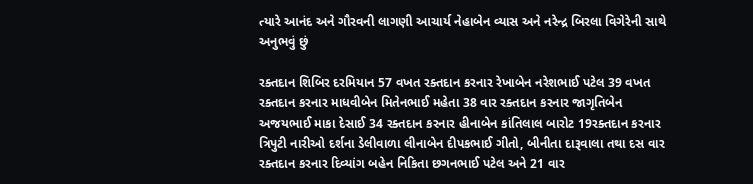ત્યારે આનંદ અને ગૌરવની લાગણી આચાર્ય નેહાબેન વ્યાસ અને નરેન્દ્ર બિરલા વિગેરેની સાથે અનુભવું છું

રક્તદાન શિબિર દરમિયાન 57 વખત રક્તદાન કરનાર રેખાબેન નરેશભાઈ પટેલ 39 વખત રક્તદાન કરનાર માધવીબેન મિતેનભાઈ મહેતા 38 વાર રક્તદાન કરનાર જાગૃતિબેન અજયભાઈ માકા દેસાઈ 34 રક્તદાન કરનાર હીનાબેન કાંતિલાલ બારોટ 19રક્તદાન કરનાર ત્રિપુટી નારીઓ દર્શના ડેલીવાળા લીનાબેન દીપકભાઈ ગીતો, બીનીતા દારૂવાલા તથા દસ વાર રક્તદાન કરનાર દિવ્યાંગ બહેન નિકિતા છગનભાઈ પટેલ અને 21 વાર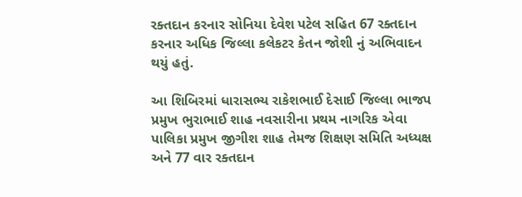રક્તદાન કરનાર સોનિયા દેવેશ પટેલ સહિત 67 રક્તદાન કરનાર અધિક જિલ્લા કલેકટર કેતન જોશી નું અભિવાદન થયું હતું.

આ શિબિરમાં ધારાસભ્ય રાકેશભાઈ દેસાઈ જિલ્લા ભાજપ પ્રમુખ ભુરાભાઈ શાહ નવસારીના પ્રથમ નાગરિક એવા પાલિકા પ્રમુખ જીગીશ શાહ તેમજ શિક્ષણ સમિતિ અધ્યક્ષ અને 77 વાર રક્તદાન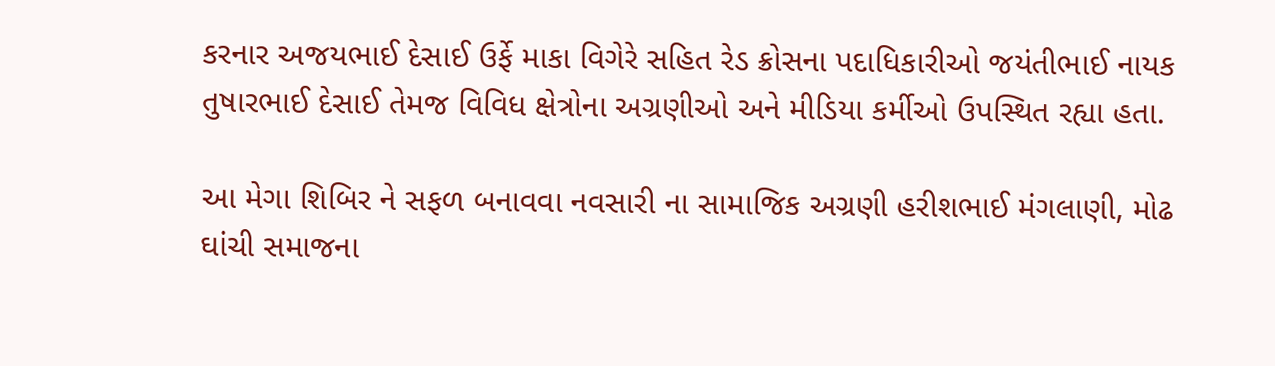કરનાર અજયભાઈ દેસાઈ ઉર્ફે માકા વિગેરે સહિત રેડ ક્રોસના પદાધિકારીઓ જયંતીભાઈ નાયક તુષારભાઈ દેસાઈ તેમજ વિવિધ ક્ષેત્રોના અગ્રણીઓ અને મીડિયા કર્મીઓ ઉપસ્થિત રહ્યા હતા.

આ મેગા શિબિર ને સફળ બનાવવા નવસારી ના સામાજિક અગ્રણી હરીશભાઈ મંગલાણી, મોઢ ઘાંચી સમાજના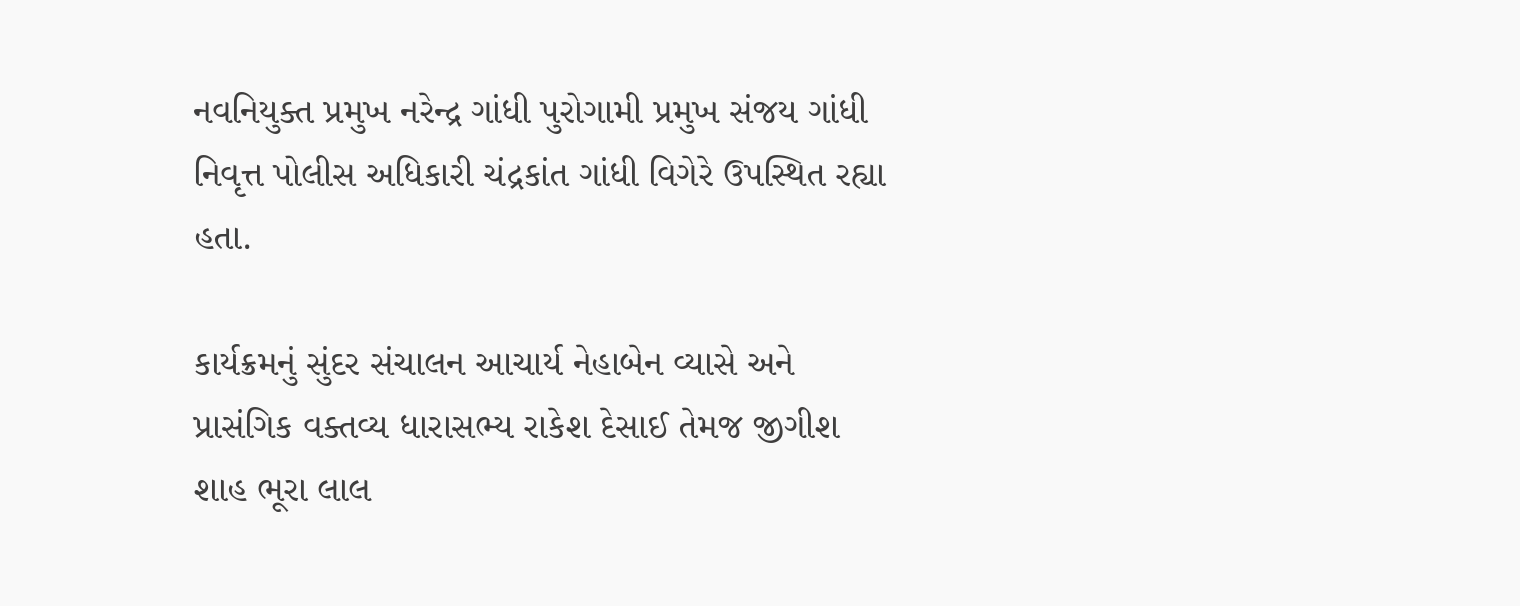નવનિયુક્ત પ્રમુખ નરેન્દ્ર ગાંધી પુરોગામી પ્રમુખ સંજય ગાંધી નિવૃત્ત પોલીસ અધિકારી ચંદ્રકાંત ગાંધી વિગેરે ઉપસ્થિત રહ્યા હતા.

કાર્યક્રમનું સુંદર સંચાલન આચાર્ય નેહાબેન વ્યાસે અને પ્રાસંગિક વક્તવ્ય ધારાસભ્ય રાકેશ દેસાઈ તેમજ જીગીશ શાહ ભૂરા લાલ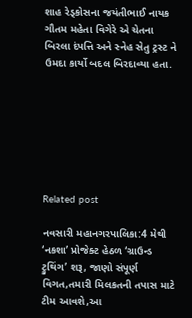શાહ રેડ્કોસના જયંતીભાઈ નાયક ગૌતમ મહેતા વિગેરે એ ચેતના બિરલા દંપત્તિ અને સ્નેહ સેતુ ટ્રસ્ટ ને ઉમદા કાર્યો બદલ બિરદાવ્યા હતા.







Related post

નવસારી મહાનગરપાલિકા:4 મેથી ‘નકશા’ પ્રોજેક્ટ હેઠળ ‘ગ્રાઉન્ડ ટ્રુથિંગ’ શરૂ, જાણો સંપૂર્ણ વિગત,તમારી મિલકતની તપાસ માટે ટીમ આવશે,આ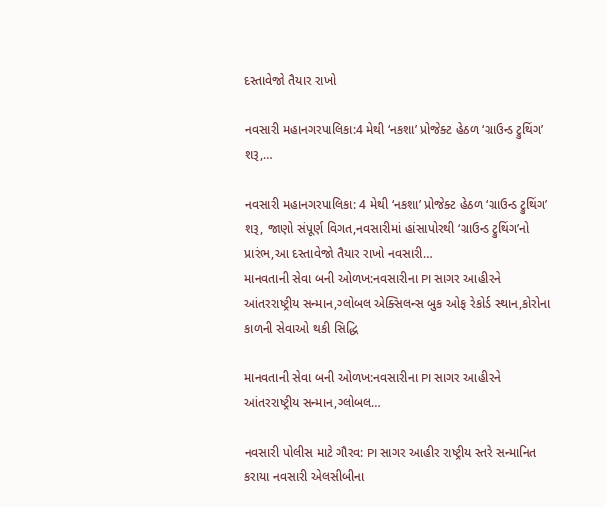દસ્તાવેજો તૈયાર રાખો

નવસારી મહાનગરપાલિકા:4 મેથી ‘નકશા’ પ્રોજેક્ટ હેઠળ ‘ગ્રાઉન્ડ ટ્રુથિંગ’ શરૂ,…

નવસારી મહાનગરપાલિકા: 4 મેથી ‘નકશા’ પ્રોજેક્ટ હેઠળ ‘ગ્રાઉન્ડ ટ્રુથિંગ’ શરૂ, જાણો સંપૂર્ણ વિગત,નવસારીમાં હાંસાપોરથી ‘ગ્રાઉન્ડ ટ્રુથિંગ’નો પ્રારંભ,આ દસ્તાવેજો તૈયાર રાખો નવસારી…
માનવતાની સેવા બની ઓળખ:નવસારીના PI સાગર આહીરને આંતરરાષ્ટ્રીય સન્માન,ગ્લોબલ એક્સિલન્સ બુક ઓફ રેકોર્ડ સ્થાન,કોરોના કાળની સેવાઓ થકી સિદ્ધિ

માનવતાની સેવા બની ઓળખ:નવસારીના PI સાગર આહીરને આંતરરાષ્ટ્રીય સન્માન,ગ્લોબલ…

નવસારી પોલીસ માટે ગૌરવ: PI સાગર આહીર રાષ્ટ્રીય સ્તરે સન્માનિત કરાયા નવસારી એલસીબીના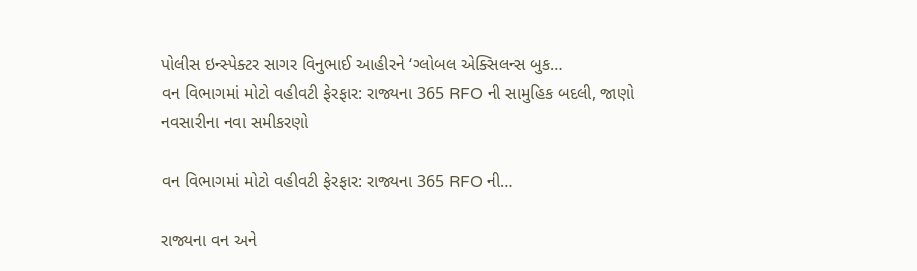પોલીસ ઇન્સ્પેક્ટર સાગર વિનુભાઈ આહીરને ‘ગ્લોબલ એક્સિલન્સ બુક…
વન વિભાગમાં મોટો વહીવટી ફેરફાર: રાજ્યના 365 RFO ની સામુહિક બદલી, જાણો નવસારીના નવા સમીકરણો

વન વિભાગમાં મોટો વહીવટી ફેરફાર: રાજ્યના 365 RFO ની…

રાજ્યના વન અને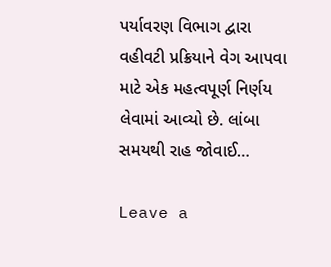પર્યાવરણ વિભાગ દ્વારા વહીવટી પ્રક્રિયાને વેગ આપવા માટે એક મહત્વપૂર્ણ નિર્ણય લેવામાં આવ્યો છે. લાંબા સમયથી રાહ જોવાઈ…

Leave a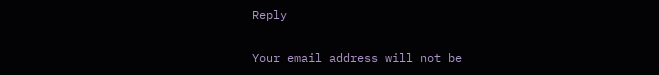Reply

Your email address will not be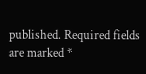published. Required fields are marked *